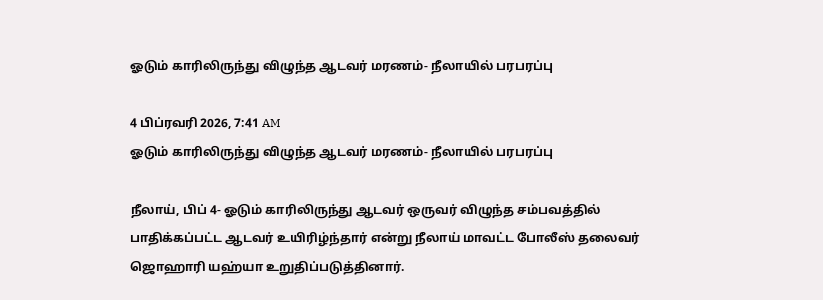ஓடும் காரிலிருந்து விழுந்த ஆடவர் மரணம்- நீலாயில் பரபரப்பு

4 பிப்ரவரி 2026, 7:41 AM
ஓடும் காரிலிருந்து விழுந்த ஆடவர் மரணம்- நீலாயில் பரபரப்பு

நீலாய், பிப் 4- ஓடும் காரிலிருந்து ஆடவர் ஒருவர் விழுந்த சம்பவத்தில் பாதிக்கப்பட்ட ஆடவர் உயிரிழ்ந்தார் என்று நீலாய் மாவட்ட போலீஸ் தலைவர் ஜொஹாரி யஹ்யா உறுதிப்படுத்தினார்.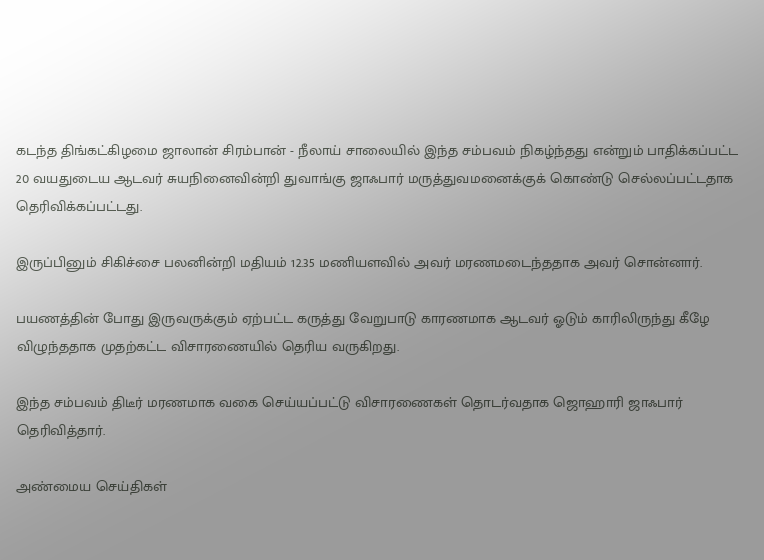கடந்த திங்கட்கிழமை ஜாலான் சிரம்பான் - நீலாய் சாலையில் இந்த சம்பவம் நிகழ்ந்தது என்றும் பாதிக்கப்பட்ட 20 வயதுடைய ஆடவர் சுயநினைவின்றி துவாங்கு ஜாஃபார் மருத்துவமனைக்குக் கொண்டு செல்லப்பட்டதாக தெரிவிக்கப்பட்டது.

இருப்பினும் சிகிச்சை பலனின்றி மதியம் 12.35 மணியளவில் அவர் மரணமடைந்ததாக அவர் சொன்னார்.

பயணத்தின் போது இருவருக்கும் ஏற்பட்ட கருத்து வேறுபாடு காரணமாக ஆடவர் ஓடும் காரிலிருந்து கீழே விழுந்ததாக முதற்கட்ட விசாரணையில் தெரிய வருகிறது.

இந்த சம்பவம் திடீர் மரணமாக வகை செய்யப்பட்டு விசாரணைகள் தொடர்வதாக ஜொஹாரி ஜாஃபார் தெரிவித்தார்.

அண்மைய செய்திகள்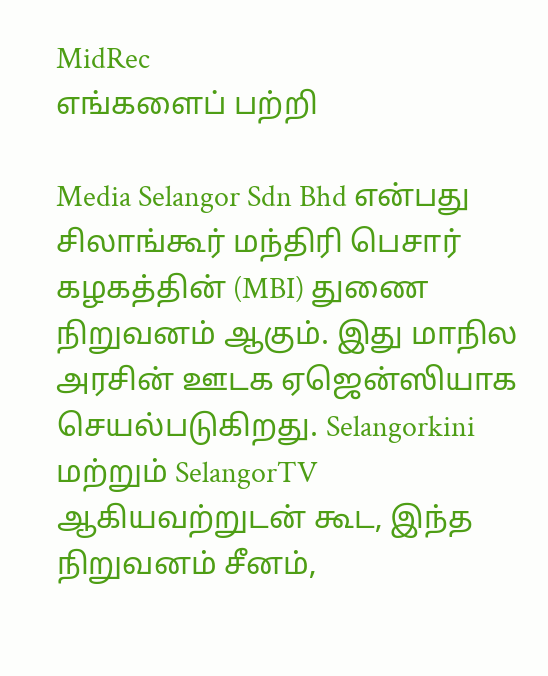MidRec
எங்களைப் பற்றி

Media Selangor Sdn Bhd என்பது சிலாங்கூர் மந்திரி பெசார் கழகத்தின் (MBI) துணை நிறுவனம் ஆகும். இது மாநில அரசின் ஊடக ஏஜென்ஸியாக செயல்படுகிறது. Selangorkini மற்றும் SelangorTV ஆகியவற்றுடன் கூட, இந்த நிறுவனம் சீனம்,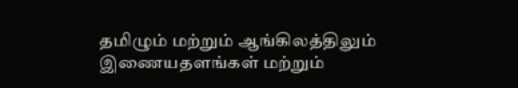தமிழும் மற்றும் ஆங்கிலத்திலும் இணையதளங்கள் மற்றும்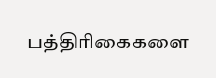பத்திரிகைகளை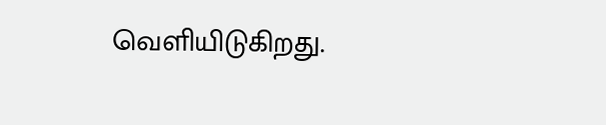வெளியிடுகிறது.